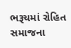ભરૂચમાં રોહિત સમાજના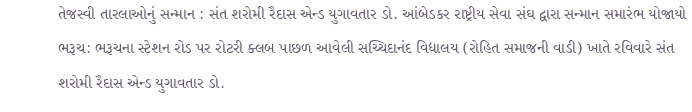તેજસ્વી તારલાઓનું સન્માન : સંત શરોમી રૈદાસ એન્ડ યુગાવતાર ડો. આંબેડકર રાષ્ટ્રીય સેવા સંઘ દ્વારા સન્માન સમારંભ યોજાયો
ભરૂચ: ભરૂચના સ્ટેશન રોડ પર રોટરી ક્લબ પાછળ આવેલી સચ્ચિદાનંદ વિદ્યાલય (રોહિત સમાજની વાડી) ખાતે રવિવારે સંત શરોમી રૈદાસ એન્ડ યુગાવતાર ડો.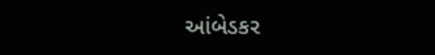આંબેડકર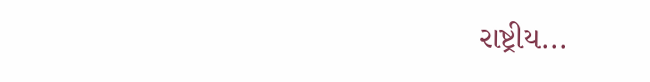રાષ્ટ્રીય...